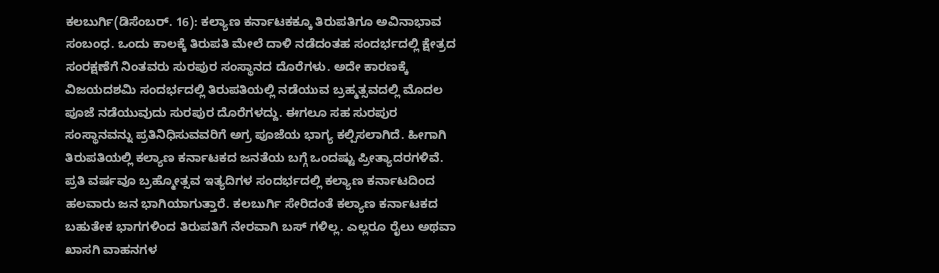ಕಲಬುರ್ಗಿ(ಡಿಸೆಂಬರ್. 16): ಕಲ್ಯಾಣ ಕರ್ನಾಟಕಕ್ಕೂ ತಿರುಪತಿಗೂ ಅವಿನಾಭಾವ ಸಂಬಂಧ. ಒಂದು ಕಾಲಕ್ಕೆ ತಿರುಪತಿ ಮೇಲೆ ದಾಳಿ ನಡೆದಂತಹ ಸಂದರ್ಭದಲ್ಲಿ ಕ್ಷೇತ್ರದ ಸಂರಕ್ಷಣೆಗೆ ನಿಂತವರು ಸುರಪುರ ಸಂಸ್ಥಾನದ ದೊರೆಗಳು. ಅದೇ ಕಾರಣಕ್ಕೆ ವಿಜಯದಶಮಿ ಸಂದರ್ಭದಲ್ಲಿ ತಿರುಪತಿಯಲ್ಲಿ ನಡೆಯುವ ಬ್ರಹ್ಮತ್ಸವದಲ್ಲಿ ಮೊದಲ ಪೂಜೆ ನಡೆಯುವುದು ಸುರಪುರ ದೊರೆಗಳದ್ದು. ಈಗಲೂ ಸಹ ಸುರಪುರ ಸಂಸ್ಥಾನವನ್ನು ಪ್ರತಿನಿಧಿಸುವವರಿಗೆ ಅಗ್ರ ಪೂಜೆಯ ಭಾಗ್ಯ ಕಲ್ಪಿಸಲಾಗಿದೆ. ಹೀಗಾಗಿ ತಿರುಪತಿಯಲ್ಲಿ ಕಲ್ಯಾಣ ಕರ್ನಾಟಕದ ಜನತೆಯ ಬಗ್ಗೆ ಒಂದಷ್ಟು ಪ್ರೀತ್ಯಾದರಗಳಿವೆ. ಪ್ರತಿ ವರ್ಷವೂ ಬ್ರಹ್ಮೋತ್ಸವ ಇತ್ಯದಿಗಳ ಸಂದರ್ಭದಲ್ಲಿ ಕಲ್ಯಾಣ ಕರ್ನಾಟದಿಂದ ಹಲವಾರು ಜನ ಭಾಗಿಯಾಗುತ್ತಾರೆ. ಕಲಬುರ್ಗಿ ಸೇರಿದಂತೆ ಕಲ್ಯಾಣ ಕರ್ನಾಟಕದ ಬಹುತೇಕ ಭಾಗಗಳಿಂದ ತಿರುಪತಿಗೆ ನೇರವಾಗಿ ಬಸ್ ಗಳಿಲ್ಲ. ಎಲ್ಲರೂ ರೈಲು ಅಥವಾ ಖಾಸಗಿ ವಾಹನಗಳ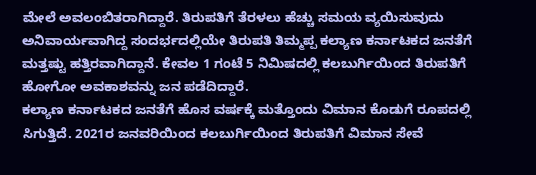ಮೇಲೆ ಅವಲಂಬಿತರಾಗಿದ್ದಾರೆ. ತಿರುಪತಿಗೆ ತೆರಳಲು ಹೆಚ್ಚು ಸಮಯ ವ್ಯಯಿಸುವುದು ಅನಿವಾರ್ಯವಾಗಿದ್ದ ಸಂದರ್ಭದಲ್ಲಿಯೇ ತಿರುಪತಿ ತಿಮ್ಮಪ್ಪ ಕಲ್ಯಾಣ ಕರ್ನಾಟಕದ ಜನತೆಗೆ ಮತ್ತಷ್ಟು ಹತ್ತಿರವಾಗಿದ್ದಾನೆ. ಕೇವಲ 1 ಗಂಟೆ 5 ನಿಮಿಷದಲ್ಲಿ ಕಲಬುರ್ಗಿಯಿಂದ ತಿರುಪತಿಗೆ ಹೋಗೋ ಅವಕಾಶವನ್ನು ಜನ ಪಡೆದಿದ್ದಾರೆ.
ಕಲ್ಯಾಣ ಕರ್ನಾಟಕದ ಜನತೆಗೆ ಹೊಸ ವರ್ಷಕ್ಕೆ ಮತ್ತೊಂದು ವಿಮಾನ ಕೊಡುಗೆ ರೂಪದಲ್ಲಿ ಸಿಗುತ್ತಿದೆ. 2021ರ ಜನವರಿಯಿಂದ ಕಲಬುರ್ಗಿಯಿಂದ ತಿರುಪತಿಗೆ ವಿಮಾನ ಸೇವೆ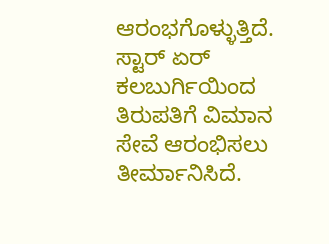ಆರಂಭಗೊಳ್ಳುತ್ತಿದೆ. ಸ್ಟಾರ್ ಏರ್ ಕಲಬುರ್ಗಿಯಿಂದ ತಿರುಪತಿಗೆ ವಿಮಾನ ಸೇವೆ ಆರಂಭಿಸಲು ತೀರ್ಮಾನಿಸಿದೆ.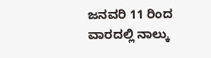ಜನವರಿ 11 ರಿಂದ ವಾರದಲ್ಲಿ ನಾಲ್ಕು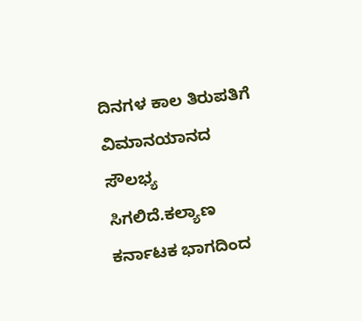ದಿನಗಳ ಕಾಲ ತಿರುಪತಿಗೆ ವಿಮಾನಯಾನದ ಸೌಲಭ್ಯ ಸಿಗಲಿದೆ.ಕಲ್ಯಾಣ ಕರ್ನಾಟಕ ಭಾಗದಿಂದ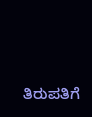ತಿರುಪತಿಗೆ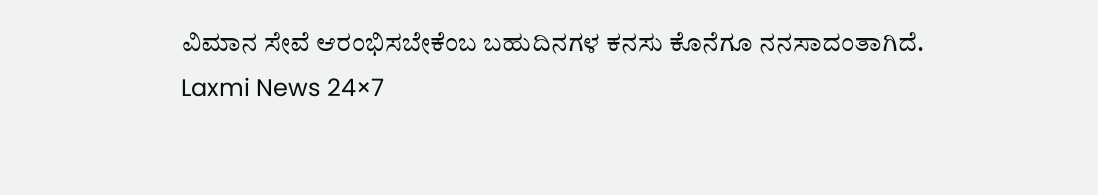ವಿಮಾನ ಸೇವೆ ಆರಂಭಿಸಬೇಕೆಂಬ ಬಹುದಿನಗಳ ಕನಸು ಕೊನೆಗೂ ನನಸಾದಂತಾಗಿದೆ.
Laxmi News 24×7